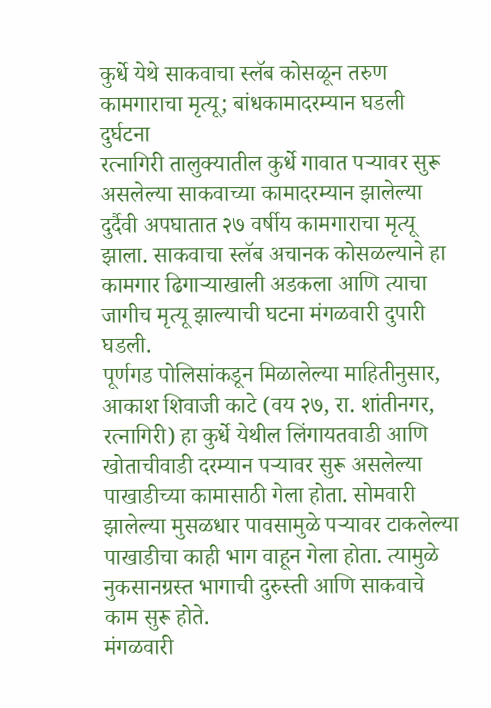कुर्धे येथे साकवाचा स्लॅब कोसळून तरुण कामगाराचा मृत्यू; बांधकामादरम्यान घडली दुर्घटना
रत्नागिरी तालुक्यातील कुर्धे गावात पऱ्यावर सुरू असलेल्या साकवाच्या कामादरम्यान झालेल्या दुर्दैवी अपघातात २७ वर्षीय कामगाराचा मृत्यू झाला. साकवाचा स्लॅब अचानक कोसळल्याने हा कामगार ढिगाऱ्याखाली अडकला आणि त्याचा जागीच मृत्यू झाल्याची घटना मंगळवारी दुपारी घडली.
पूर्णगड पोलिसांकडून मिळालेल्या माहितीनुसार, आकाश शिवाजी काटे (वय २७, रा. शांतीनगर, रत्नागिरी) हा कुर्धे येथील लिंगायतवाडी आणि खोताचीवाडी दरम्यान पऱ्यावर सुरू असलेल्या पाखाडीच्या कामासाठी गेला होता. सोमवारी झालेल्या मुसळधार पावसामुळे पऱ्यावर टाकलेल्या पाखाडीचा काही भाग वाहून गेला होता. त्यामुळे नुकसानग्रस्त भागाची दुरुस्ती आणि साकवाचे काम सुरू होते.
मंगळवारी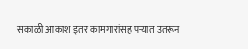सकाळी आकाश इतर कामगारांसह पऱ्यात उतरून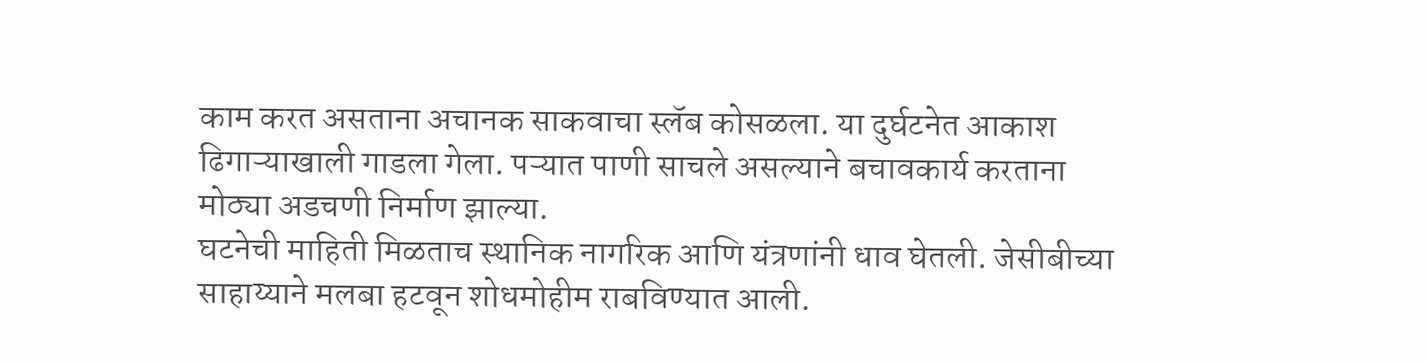काम करत असताना अचानक साकवाचा स्लॅब कोसळला. या दुर्घटनेत आकाश ढिगाऱ्याखाली गाडला गेला. पऱ्यात पाणी साचले असल्याने बचावकार्य करताना मोठ्या अडचणी निर्माण झाल्या.
घटनेची माहिती मिळताच स्थानिक नागरिक आणि यंत्रणांनी धाव घेतली. जेसीबीच्या साहाय्याने मलबा हटवून शोधमोहीम राबविण्यात आली.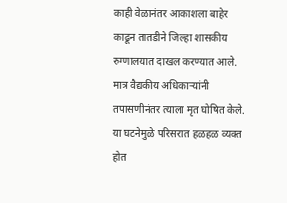काही वेळानंतर आकाशला बाहेर काढून तातडीने जिल्हा शासकीय रुग्णालयात दाखल करण्यात आले. मात्र वैद्यकीय अधिकाऱ्यांनी तपासणीनंतर त्याला मृत घोषित केले.
या घटनेमुळे परिसरात हळहळ व्यक्त होत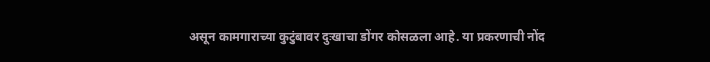असून कामगाराच्या कुटुंबावर दुःखाचा डोंगर कोसळला आहे. या प्रकरणाची नोंद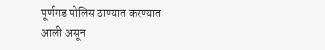पूर्णगड पोलिस ठाण्यात करण्यात आली असून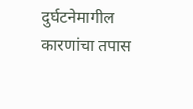दुर्घटनेमागील कारणांचा तपास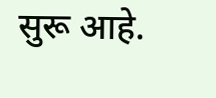सुरू आहे.